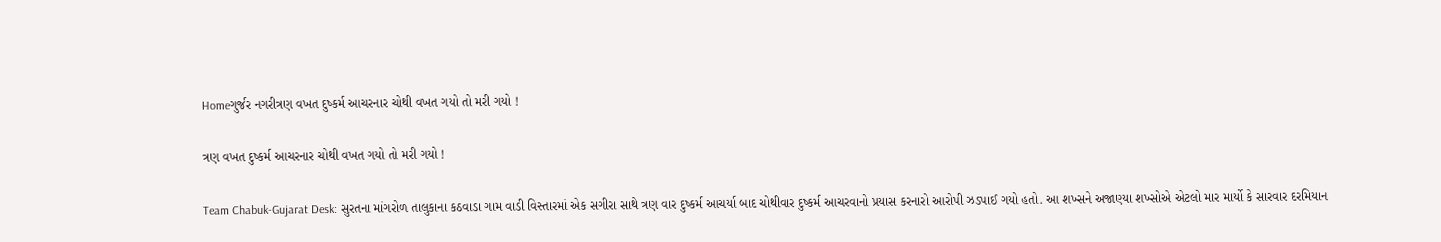Homeગુર્જર નગરીત્રણ વખત દુષ્કર્મ આચરનાર ચોથી વખત ગયો તો મરી ગયો !

ત્રણ વખત દુષ્કર્મ આચરનાર ચોથી વખત ગયો તો મરી ગયો !

Team Chabuk-Gujarat Desk: સુરતના માંગરોળ તાલુકાના કઠવાડા ગામ વાડી વિસ્તારમાં એક સગીરા સાથે ત્રણ વાર દુષ્કર્મ આચર્યા બાદ ચોથીવાર દુષ્કર્મ આચરવાનો પ્રયાસ કરનારો આરોપી ઝડપાઈ ગયો હતો. આ શખ્સને અજાણ્યા શખ્સોએ એટલો માર માર્યો કે સારવાર દરમિયાન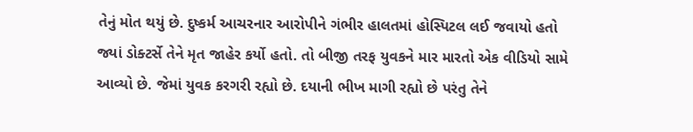તેનું મોત થયું છે. દુષ્કર્મ આચરનાર આરોપીને ગંભીર હાલતમાં હોસ્પિટલ લઈ જવાયો હતો જ્યાં ડોક્ટર્સે તેને મૃત જાહેર કર્યો હતો. તો બીજી તરફ યુવકને માર મારતો એક વીડિયો સામે આવ્યો છે. જેમાં યુવક કરગરી રહ્યો છે. દયાની ભીખ માગી રહ્યો છે પરંતુ તેને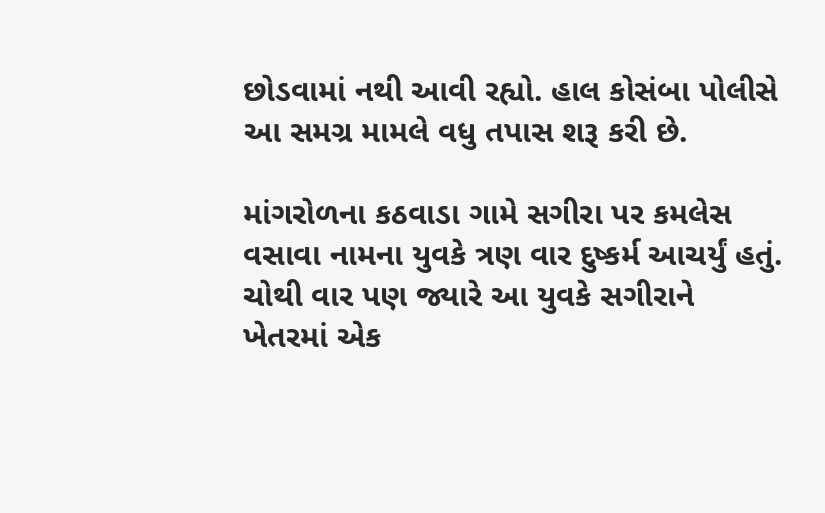છોડવામાં નથી આવી રહ્યો. હાલ કોસંબા પોલીસે આ સમગ્ર મામલે વધુ તપાસ શરૂ કરી છે.

માંગરોળના કઠવાડા ગામે સગીરા પર કમલેસ વસાવા નામના યુવકે ત્રણ વાર દુષ્કર્મ આચર્યું હતું. ચોથી વાર પણ જ્યારે આ યુવકે સગીરાને ખેતરમાં એક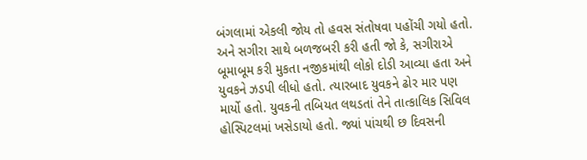બંગલામાં એકલી જોય તો હવસ સંતોષવા પહોંચી ગયો હતો. અને સગીરા સાથે બળજબરી કરી હતી જો કે, સગીરાએ બૂમાબૂમ કરી મુકતા નજીકમાંથી લોકો દોડી આવ્યા હતા અને યુવકને ઝડપી લીધો હતો. ત્યારબાદ યુવકને ઢોર માર પણ માર્યો હતો. યુવકની તબિયત લથડતાં તેને તાત્કાલિક સિવિલ હોસ્પિટલમાં ખસેડાયો હતો. જ્યાં પાંચથી છ દિવસની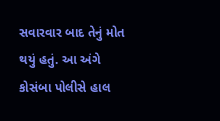સવારવાર બાદ તેનું મોત થયું હતું. આ અંગે કોસંબા પોલીસે હાલ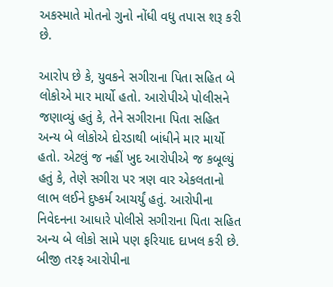અકસ્માતે મોતનો ગુનો નોંધી વધુ તપાસ શરૂ કરી છે.

આરોપ છે કે, યુવકને સગીરાના પિતા સહિત બે લોકોએ માર માર્યો હતો. આરોપીએ પોલીસને જણાવ્યું હતું કે, તેને સગીરાના પિતા સહિત અન્ય બે લોકોએ દોરડાથી બાંધીને માર માર્યો હતો. એટલું જ નહીં ખુદ આરોપીએ જ કબૂલ્યું હતું કે, તેણે સગીરા પર ત્રણ વાર એકલતાનો  લાભ લઈને દુષ્કર્મ આચર્યું હતું. આરોપીના નિવેદનના આધારે પોલીસે સગીરાના પિતા સહિત અન્ય બે લોકો સામે પણ ફરિયાદ દાખલ કરી છે. બીજી તરફ આરોપીના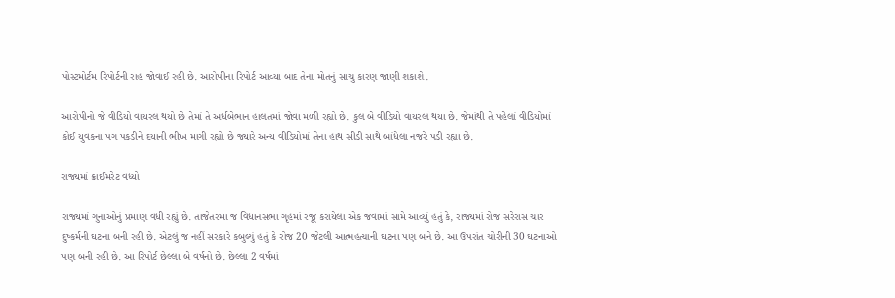પોસ્ટમોર્ટમ રિપોર્ટની રાહ જોવાઈ રહી છે. આરોપીના રિપોર્ટ આવ્યા બાદ તેના મોતનું સાચુ કારણ જાણી શકાશે.

આરોપીનો જે વીડિયો વાયરલ થયો છે તેમાં તે અર્ધબેભાન હાલતમાં જોવા મળી રહ્યો છે. કુલ બે વીડિયો વાયરલ થયા છે. જેમાંથી તે પહેલાં વીડિયોમાં કોઈ યુવકના પગ પકડીને દયાની ભીખ માગી રહ્યો છે જ્યારે અન્ય વીડિયોમાં તેના હાથ સીડી સાથે બાંધેલા નજરે પડી રહ્યા છે.

રાજ્યમાં ક્રાઈમરેટ વધ્યો

રાજ્યમાં ગુનાઓનું પ્રમાણ વધી રહ્યું છે. તાજેતરમા જ વિધાનસભા ગૃહમાં રજૂ કરાયેલા એક જવામાં સામે આવ્યું હતું કે, રાજ્યમાં રોજ સરેરાસ ચાર દુષ્કર્મની ઘટના બની રહી છે. એટલું જ નહીં સરકારે કબુલ્યું હતું કે રોજ 20 જેટલી આત્મહત્યાની ઘટના પણ બને છે. આ ઉપરાંત ચોરીની 30 ઘટનાઓ પણ બની રહી છે. આ રિપોર્ટ છેલ્લા બે વર્ષનો છે. છેલ્લા 2 વર્ષમાં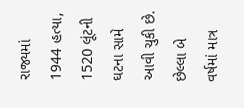રાજ્યમાં 1944 હત્યા, 1520 લૂંટની ઘટના સામે આવી ચુકી છે. છેલ્લા બે વર્ષમાં માત્ર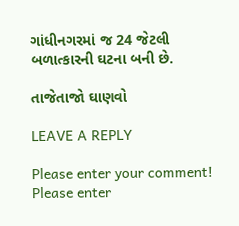ગાંધીનગરમાં જ 24 જેટલી બળાત્કારની ઘટના બની છે.

તાજેતાજો ઘાણવો

LEAVE A REPLY

Please enter your comment!
Please enter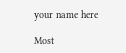your name here

Most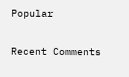Popular

Recent Comments